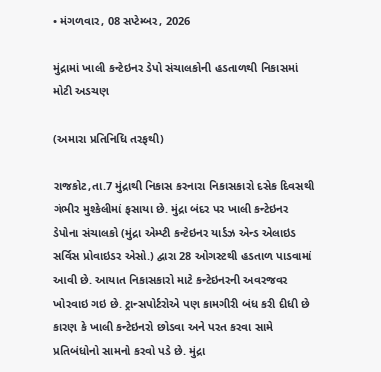• મંગળવાર, 08 સપ્ટેમ્બર, 2026

મુંદ્રામાં ખાલી કન્ટેઇનર ડેપો સંચાલકોની હડતાળથી નિકાસમાં મોટી અડચણ

(અમારા પ્રતિનિધિ તરફથી)

રાજકોટ,તા.7 મુંદ્રાથી નિકાસ કરનારા નિકાસકારો દસેક દિવસથી ગંભીર મુશ્કેલીમાં ફસાયા છે. મુંદ્રા બંદર પર ખાલી કન્ટેઇનર ડેપોના સંચાલકો (મુંદ્રા એમ્પ્ટી કન્ટેઇનર યાર્ડઝ એન્ડ એલાઇડ સર્વિસ પ્રોવાઇડર એસો.) દ્વારા 28 ઓગસ્ટથી હડતાળ પાડવામાં આવી છે. આયાત નિકાસકારો માટે કન્ટેઇનરની અવરજવર ખોરવાઇ ગઇ છે. ટ્રાન્સપોર્ટરોએ પણ કામગીરી બંધ કરી દીધી છે કારણ કે ખાલી કન્ટેઇનરો છોડવા અને પરત કરવા સામે પ્રતિબંધોનો સામનો કરવો પડે છે. મુંદ્રા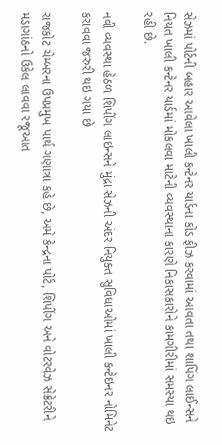સેઝમાં પોર્ટની બહાર આવેલા ખાલી કન્ટેનર યાર્ડના કોડ ફીઝ કરવામાં આવતા તથા શાપિંગ લાઈન્સને નિયત ખાલી કન્ટેનર યાર્ડમાં મોકલવા માટેની વ્યવસ્થાના કારણે નિકાસકારોને કામગીરીમાં સમસ્યા થઇ રહી છે.

નવી વ્યવસ્થા હેઠળ શિપીંગ લાઇન્સને મુંદ્રા સેઝની અંદર નિયુક્ત સુવિધાઓમાં ખાલી કન્ટેઇનર નોમિનેટ કરાવવા જરુરી થઇ ગયા છે

રાજકોટ ચેમ્બરના ઉપપ્રમુખ પાર્થ ગણાત્રા કહે છે, અમે કેન્દ્રના પોર્ટ, શિપીંગ અને વોટરવેઝ સેક્રેટરીને મડાગાંઠનો ઉકેલ લાવવા રજૂઆત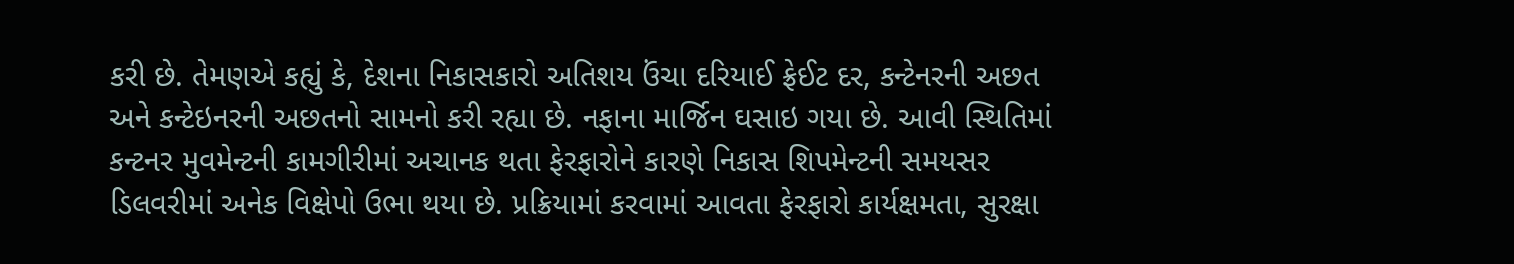કરી છે. તેમણએ કહ્યું કે, દેશના નિકાસકારો અતિશય ઉંચા દરિયાઈ ફ્રેઈટ દર, કન્ટેનરની અછત અને કન્ટેઇનરની અછતનો સામનો કરી રહ્યા છે. નફાના માર્જિન ઘસાઇ ગયા છે. આવી સ્થિતિમાં કન્ટનર મુવમેન્ટની કામગીરીમાં અચાનક થતા ફેરફારોને કારણે નિકાસ શિપમેન્ટની સમયસર ડિલવરીમાં અનેક વિક્ષેપો ઉભા થયા છે. પ્રક્રિયામાં કરવામાં આવતા ફેરફારો કાર્યક્ષમતા, સુરક્ષા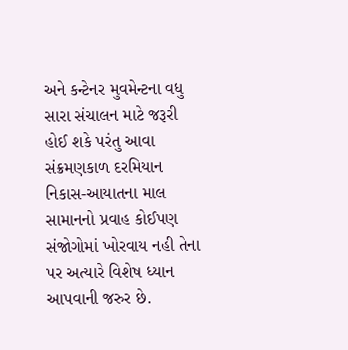અને કન્ટેનર મુવમેન્ટના વધુ સારા સંચાલન માટે જરૂરી હોઈ શકે પરંતુ આવા સંક્રમણકાળ દરમિયાન નિકાસ-આયાતના માલ સામાનનો પ્રવાહ કોઈપણ સંજોગોમાં ખોરવાય નહી તેના પર અત્યારે વિશેષ ધ્યાન આપવાની જરુર છે.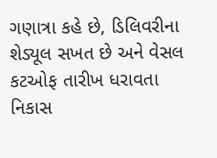ગણાત્રા કહે છે, ડિલિવરીના શેડ્યૂલ સખત છે અને વેસલ કટઓફ તારીખ ધરાવતા નિકાસ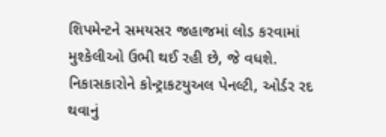શિપમેન્ટને સમયસર જહાજમાં લોડ કરવામાં મુશ્કેલીઓ ઉભી થઈ રહી છે, જે વધશે. નિકાસકારોને કોન્ટ્રાકટયુઅલ પેનલ્ટી, ઓર્ડર રદ થવાનું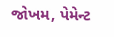જોખમ, પેમેન્ટ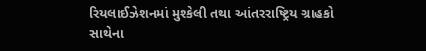રિયલાઈઝેશનમાં મુશ્કેલી તથા આંતરરાષ્ટ્રિય ગ્રાહકો સાથેના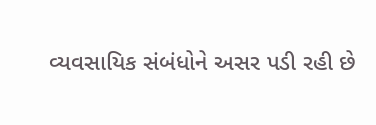વ્યવસાયિક સંબંધોને અસર પડી રહી છે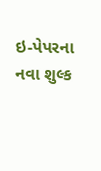ઇ-પેપરના નવા શુલ્ક